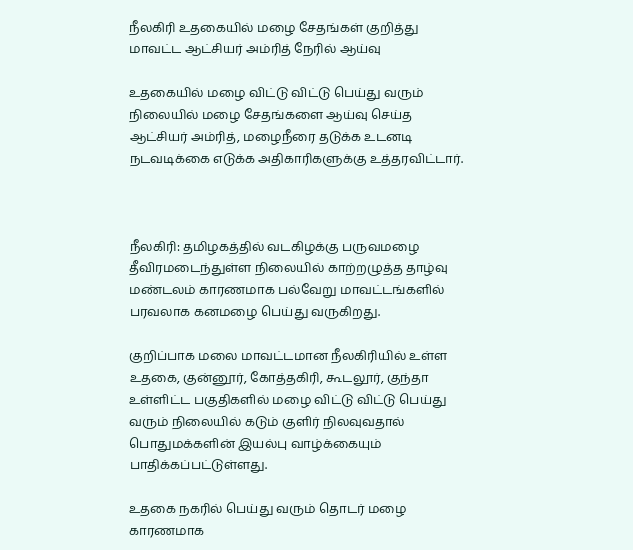நீலகிரி உதகையில் மழை சேதங்கள் குறித்து மாவட்ட ஆட்சியர் அம்ரித் நேரில் ஆய்வு

உதகையில் மழை விட்டு விட்டு பெய்து வரும் நிலையில் மழை சேதங்களை ஆய்வு செய்த ஆட்சியர் அம்ரித், மழைநீரை தடுக்க உடனடி நடவடிக்கை எடுக்க அதிகாரிகளுக்கு உத்தரவிட்டார்.



நீலகிரி: தமிழகத்தில் வடகிழக்கு பருவமழை தீவிரமடைந்துள்ள நிலையில் காற்றழுத்த தாழ்வு மண்டலம் காரணமாக பல்வேறு மாவட்டங்களில் பரவலாக கனமழை பெய்து வருகிறது.

குறிப்பாக மலை மாவட்டமான நீலகிரியில் உள்ள உதகை, குன்னூர், கோத்தகிரி, கூடலூர், குந்தா உள்ளிட்ட பகுதிகளில் மழை விட்டு விட்டு பெய்து வரும் நிலையில் கடும் குளிர் நிலவுவதால் பொதுமக்களின் இயல்பு வாழ்க்கையும் பாதிக்கப்பட்டுள்ளது.

உதகை நகரில் பெய்து வரும் தொடர் மழை காரணமாக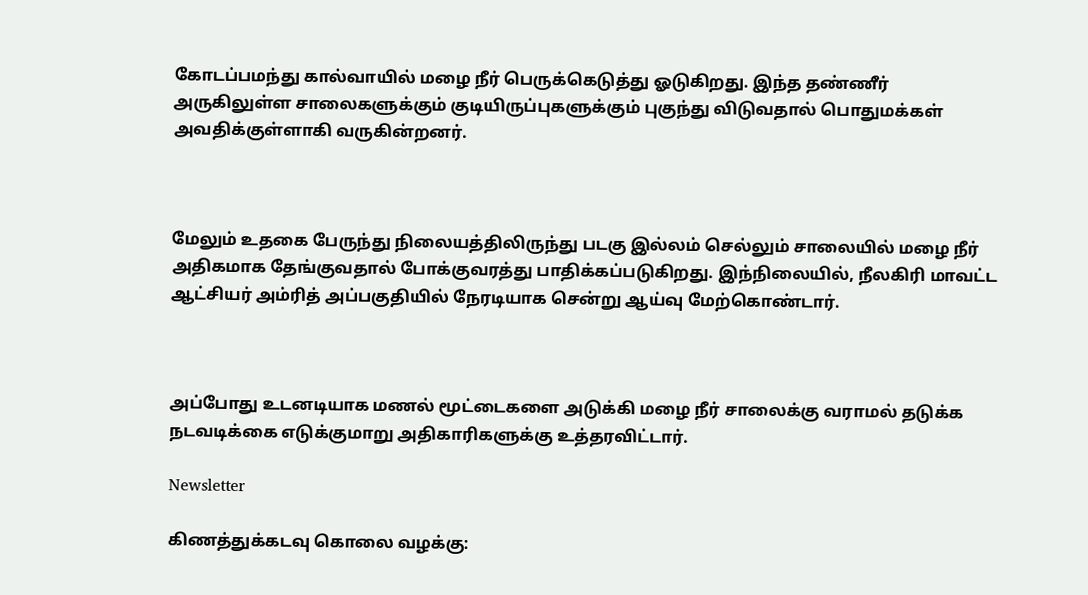கோடப்பமந்து கால்வாயில் மழை நீர் பெருக்கெடுத்து ஓடுகிறது. இந்த தண்ணீர் அருகிலுள்ள சாலைகளுக்கும் குடியிருப்புகளுக்கும் புகுந்து விடுவதால் பொதுமக்கள் அவதிக்குள்ளாகி வருகின்றனர்.



மேலும் உதகை பேருந்து நிலையத்திலிருந்து படகு இல்லம் செல்லும் சாலையில் மழை நீர் அதிகமாக தேங்குவதால் போக்குவரத்து பாதிக்கப்படுகிறது. இந்நிலையில், நீலகிரி மாவட்ட ஆட்சியர் அம்ரித் அப்பகுதியில் நேரடியாக சென்று ஆய்வு மேற்கொண்டார்.



அப்போது உடனடியாக மணல் மூட்டைகளை அடுக்கி மழை நீர் சாலைக்கு வராமல் தடுக்க நடவடிக்கை எடுக்குமாறு அதிகாரிகளுக்கு உத்தரவிட்டார்.

Newsletter

கிணத்துக்கடவு கொலை வழக்கு: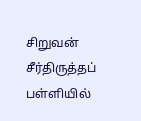சிறுவன் சீர்திருத்தப் பள்ளியில்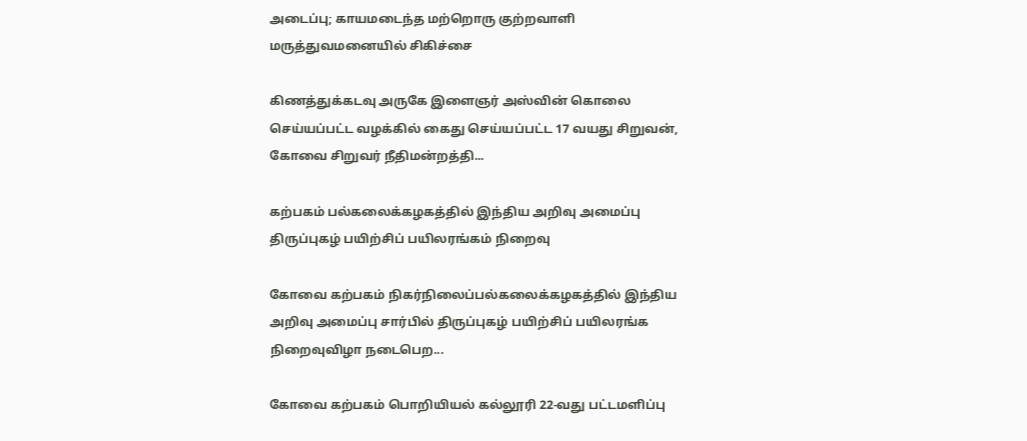அடைப்பு; காயமடைந்த மற்றொரு குற்றவாளி மருத்துவமனையில் சிகிச்சை

கிணத்துக்கடவு அருகே இளைஞர் அஸ்வின் கொலை செய்யப்பட்ட வழக்கில் கைது செய்யப்பட்ட 17 வயது சிறுவன், கோவை சிறுவர் நீதிமன்றத்தி...

கற்பகம் பல்கலைக்கழகத்தில் இந்திய அறிவு அமைப்பு திருப்புகழ் பயிற்சிப் பயிலரங்கம் நிறைவு

கோவை கற்பகம் நிகர்நிலைப்பல்கலைக்கழகத்தில் இந்திய அறிவு அமைப்பு சார்பில் திருப்புகழ் பயிற்சிப் பயிலரங்க நிறைவுவிழா நடைபெற...

கோவை கற்பகம் பொறியியல் கல்லூரி 22-வது பட்டமளிப்பு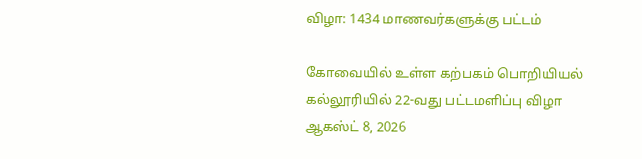விழா: 1434 மாணவர்களுக்கு பட்டம்

கோவையில் உள்ள கற்பகம் பொறியியல் கல்லூரியில் 22-வது பட்டமளிப்பு விழா ஆகஸ்ட் 8, 2026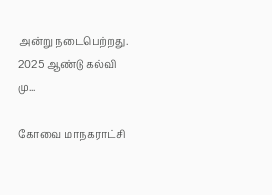அன்று நடைபெற்றது. 2025 ஆண்டு கல்வி மு...

கோவை மாநகராட்சி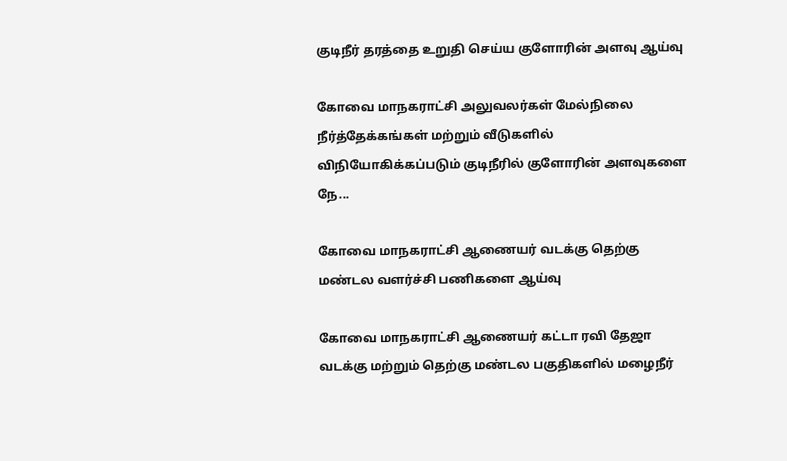குடிநீர் தரத்தை உறுதி செய்ய குளோரின் அளவு ஆய்வு

கோவை மாநகராட்சி அலுவலர்கள் மேல்நிலை நீர்த்தேக்கங்கள் மற்றும் வீடுகளில் விநியோகிக்கப்படும் குடிநீரில் குளோரின் அளவுகளை நே...

கோவை மாநகராட்சி ஆணையர் வடக்கு தெற்கு மண்டல வளர்ச்சி பணிகளை ஆய்வு

கோவை மாநகராட்சி ஆணையர் கட்டா ரவி தேஜா வடக்கு மற்றும் தெற்கு மண்டல பகுதிகளில் மழைநீர்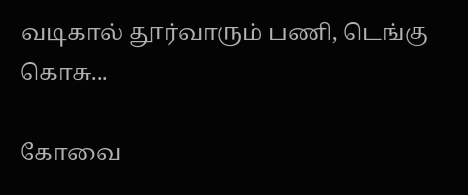வடிகால் தூர்வாரும் பணி, டெங்கு கொசு...

கோவை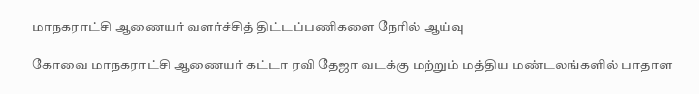மாநகராட்சி ஆணையர் வளர்ச்சித் திட்டப்பணிகளை நேரில் ஆய்வு

கோவை மாநகராட்சி ஆணையர் கட்டா ரவி தேஜா வடக்கு மற்றும் மத்திய மண்டலங்களில் பாதாள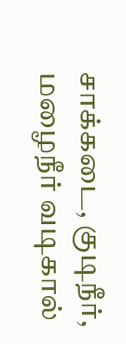சாக்கடை, குடிநீர், மழைநீர் வடிகால்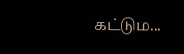கட்டும...